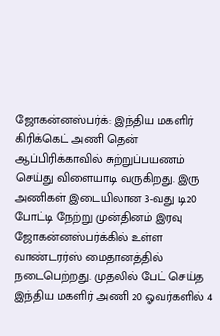ஜோகன்னஸ்பர்க்: இந்திய மகளிர் கிரிக்கெட் அணி தென் ஆப்பிரிக்காவில் சுற்றுப்பயணம் செய்து விளையாடி வருகிறது. இரு அணிகள் இடையிலான 3-வது டி20 போட்டி நேற்று முன்தினம் இரவு ஜோகன்னஸ்பர்க்கில் உள்ள வாண்டரர்ஸ் மைதானத்தில் நடைபெற்றது. முதலில் பேட் செய்த இந்திய மகளிர் அணி 20 ஓவர்களில் 4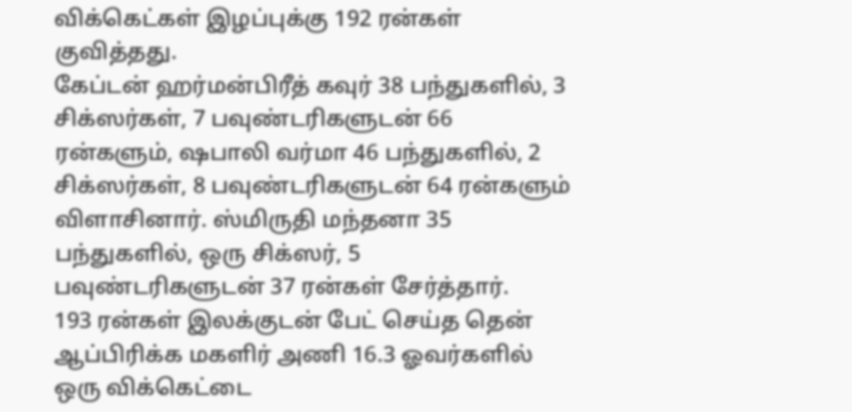விக்கெட்கள் இழப்புக்கு 192 ரன்கள் குவித்தது.
கேப்டன் ஹர்மன்பிரீத் கவுர் 38 பந்துகளில், 3 சிக்ஸர்கள், 7 பவுண்டரிகளுடன் 66 ரன்களும், ஷபாலி வர்மா 46 பந்துகளில், 2 சிக்ஸர்கள், 8 பவுண்டரிகளுடன் 64 ரன்களும் விளாசினார். ஸ்மிருதி மந்தனா 35 பந்துகளில், ஒரு சிக்ஸர், 5 பவுண்டரிகளுடன் 37 ரன்கள் சேர்த்தார்.
193 ரன்கள் இலக்குடன் பேட் செய்த தென் ஆப்பிரிக்க மகளிர் அணி 16.3 ஓவர்களில் ஒரு விக்கெட்டை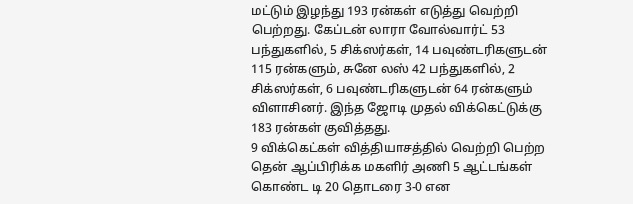மட்டும் இழந்து 193 ரன்கள் எடுத்து வெற்றி பெற்றது. கேப்டன் லாரா வோல்வார்ட் 53 பந்துகளில், 5 சிக்ஸர்கள், 14 பவுண்டரிகளுடன் 115 ரன்களும், சுனே லஸ் 42 பந்துகளில், 2 சிக்ஸர்கள், 6 பவுண்டரிகளுடன் 64 ரன்களும் விளாசினர். இந்த ஜோடி முதல் விக்கெட்டுக்கு 183 ரன்கள் குவித்தது.
9 விக்கெட்கள் வித்தியாசத்தில் வெற்றி பெற்ற தென் ஆப்பிரிக்க மகளிர் அணி 5 ஆட்டங்கள் கொண்ட டி 20 தொடரை 3-0 என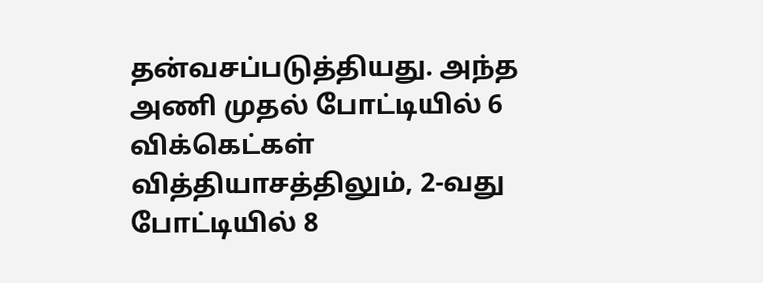தன்வசப்படுத்தியது. அந்த அணி முதல் போட்டியில் 6 விக்கெட்கள் வித்தியாசத்திலும், 2-வது போட்டியில் 8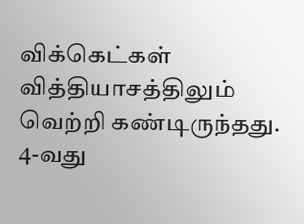விக்கெட்கள் வித்தியாசத்திலும் வெற்றி கண்டிருந்தது. 4-வது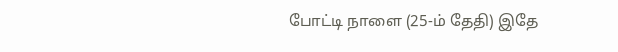போட்டி நாளை (25-ம் தேதி) இதே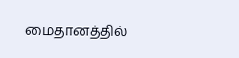மைதானத்தில்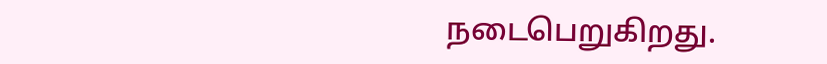நடைபெறுகிறது.